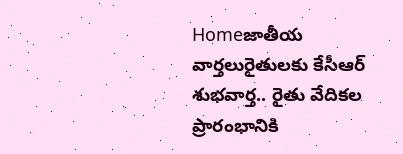Homeజాతీయ వార్తలురైతులకు కేసీఆర్ శుభవార్త.. రైతు వేదికల ప్రారంభానికి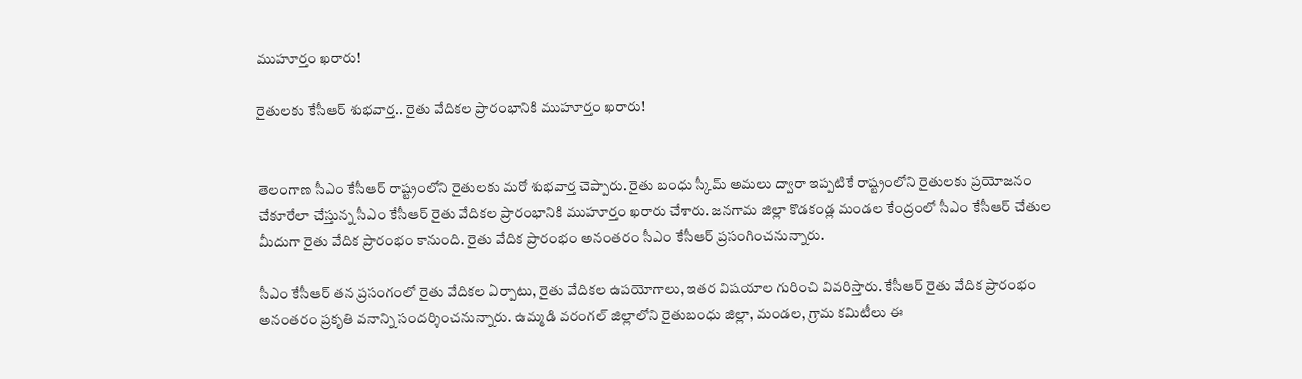ముహూర్తం ఖరారు!

రైతులకు కేసీఆర్ శుభవార్త.. రైతు వేదికల ప్రారంభానికి ముహూర్తం ఖరారు!


తెలంగాణ సీఎం కేసీఆర్ రాష్ట్రంలోని రైతులకు మరో శుభవార్త చెప్పారు. రైతు బంధు స్కీమ్ అమలు ద్వారా ఇప్పటికే రాష్ట్రంలోని రైతులకు ప్రయోజనం చేకూరేలా చేస్తున్న సీఎం కేసీఆర్ రైతు వేదికల ప్రారంభానికి ముహూర్తం ఖరారు చేశారు. జనగామ జిల్లా కొడకండ్ల మండల కేంద్రంలో సీఎం కేసీఆర్ చేతుల మీదుగా రైతు వేదిక ప్రారంభం కానుంది. రైతు వేదిక ప్రారంభం అనంతరం సీఎం కేసీఆర్ ప్రసంగించనున్నారు.

సీఎం కేసీఆర్ తన ప్రసంగంలో రైతు వేదికల ఏర్పాటు, రైతు వేదికల ఉపయోగాలు, ఇతర విషయాల గురించి వివరిస్తారు. కేసీఆర్ రైతు వేదిక ప్రారంభం అనంతరం ప్రకృతి వనాన్ని సందర్శించనున్నారు. ఉమ్మడి వరంగల్ జిల్లాలోని రైతుబంధు జిల్లా, మండల, గ్రామ కమిటీలు ఈ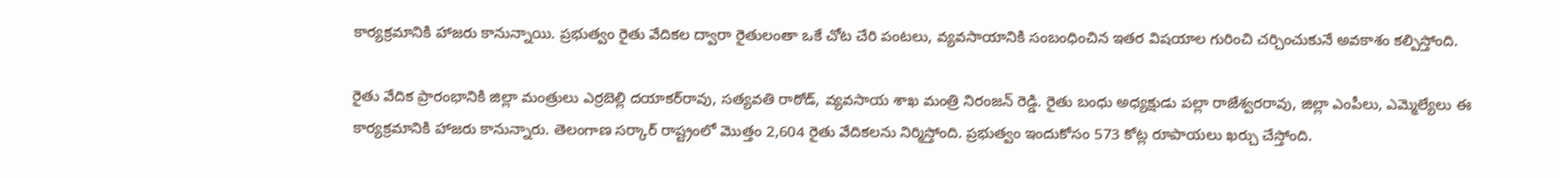కార్యక్రమానికి హాజరు కానున్నాయి. ప్రభుత్వం రైతు వేదికల ద్వారా రైతులంతా ఒకే చోట చేరి పంటలు, వ్యవసాయానికి సంబంధించిన ఇతర విషయాల గురించి చర్చించుకునే అవకాశం కల్పిస్తోంది.

రైతు వేదిక ప్రారంభానికి జిల్లా మంత్రులు ఎర్రబెల్లి దయాకర్‌రావు, సత్యవతి రాఠోడ్, వ్యవసాయ శాఖ మంత్రి నిరంజన్ రెడ్డి. రైతు బంధు అధ్యక్షుడు పల్లా రాజేశ్వరరావు, జిల్లా ఎంపీలు, ఎమ్మెల్యేలు ఈ కార్యక్రమానికి హాజరు కానున్నారు. తెలంగాణ సర్కార్ రాష్ట్రంలో మొత్తం 2,604 రైతు వేదికలను నిర్మిస్తోంది. ప్రభుత్వం ఇందుకోసం 573 కోట్ల రూపాయలు ఖర్చు చేస్తోంది.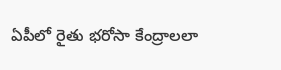ఏపీలో రైతు భరోసా కేంద్రాలలా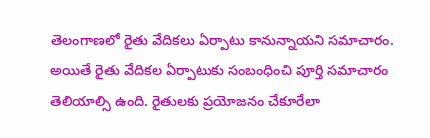తెలంగాణలో రైతు వేదికలు ఏర్పాటు కానున్నాయని సమాచారం. అయితే రైతు వేదికల ఏర్పాటుకు సంబంధించి పూర్తి సమాచారం తెలియాల్సి ఉంది. రైతులకు ప్రయోజనం చేకూరేలా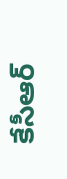కేసీఆర్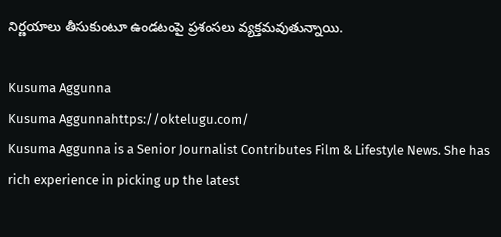నిర్ణయాలు తీసుకుంటూ ఉండటంపై ప్రశంసలు వ్యక్తమవుతున్నాయి.

Kusuma Aggunna
Kusuma Aggunnahttps://oktelugu.com/
Kusuma Aggunna is a Senior Journalist Contributes Film & Lifestyle News. She has rich experience in picking up the latest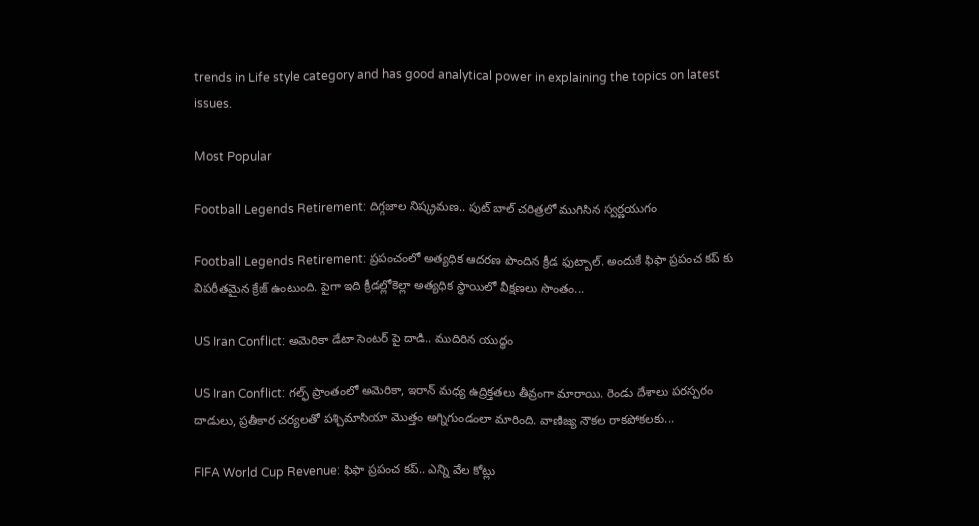trends in Life style category and has good analytical power in explaining the topics on latest issues.

Most Popular

Football Legends Retirement: దిగ్గజాల నిష్క్రమణ.. పుట్ బాల్ చరిత్రలో ముగిసిన స్వర్ణయుగం

Football Legends Retirement: ప్రపంచంలో అత్యధిక ఆదరణ పొందిన క్రీడ ఫుట్బాల్. అందుకే ఫిఫా ప్రపంచ కప్ కు విపరీతమైన క్రేజ్ ఉంటుంది. పైగా ఇది క్రీడల్లోకెల్లా అత్యధిక స్థాయిలో వీక్షణలు సొంతం...

US Iran Conflict: అమెరికా డేటా సెంటర్ పై దాడి.. ముదిరిన యుద్ధం

US Iran Conflict: గల్ఫ్‌ ప్రాంతంలో అమెరికా, ఇరాన్‌ మధ్య ఉద్రిక్తతలు తీవ్రంగా మారాయి. రెండు దేశాలు పరస్పరం దాడులు, ప్రతీకార చర్యలతో పశ్చిమాసియా మొత్తం అగ్నిగుండంలా మారింది. వాణిజ్య నౌకల రాకపోకలకు...

FIFA World Cup Revenue: ఫిఫా ప్రపంచ కప్.. ఎన్ని వేల కోట్లు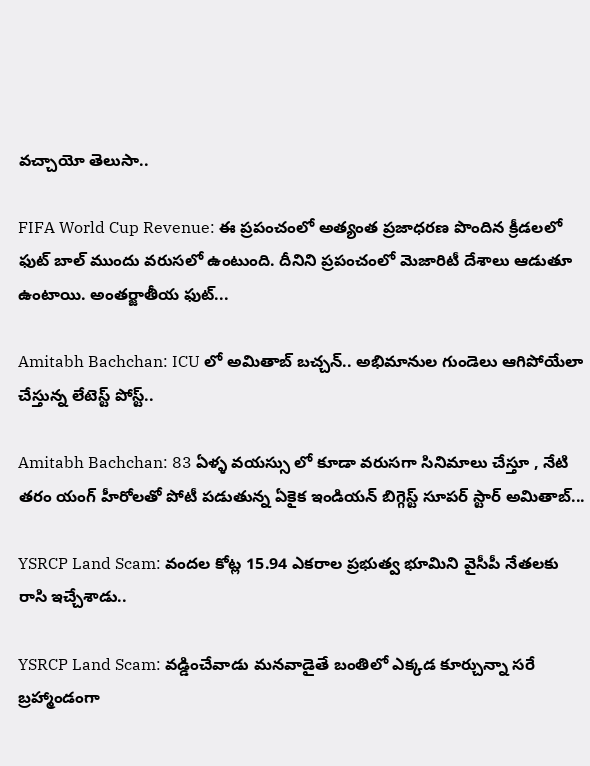వచ్చాయో తెలుసా..

FIFA World Cup Revenue: ఈ ప్రపంచంలో అత్యంత ప్రజాధరణ పొందిన క్రీడలలో ఫుట్ బాల్ ముందు వరుసలో ఉంటుంది. దీనిని ప్రపంచంలో మెజారిటీ దేశాలు ఆడుతూ ఉంటాయి. అంతర్జాతీయ ఫుట్...

Amitabh Bachchan: ICU లో అమితాబ్ బచ్చన్.. అభిమానుల గుండెలు ఆగిపోయేలా చేస్తున్న లేటెస్ట్ పోస్ట్..

Amitabh Bachchan: 83 ఏళ్ళ వయస్సు లో కూడా వరుసగా సినిమాలు చేస్తూ , నేటి తరం యంగ్ హీరోలతో పోటీ పడుతున్న ఏకైక ఇండియన్ బిగ్గెస్ట్ సూపర్ స్టార్ అమితాబ్...

YSRCP Land Scam: వందల కోట్ల 15.94 ఎకరాల ప్రభుత్వ భూమిని వైసీపీ నేతలకు రాసి ఇచ్చేశాడు..

YSRCP Land Scam: వడ్డించేవాడు మనవాడైతే బంతిలో ఎక్కడ కూర్చున్నా సరే బ్రహ్మాండంగా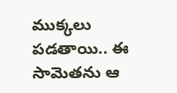ముక్కలు పడతాయి.. ఈ సామెతను ఆ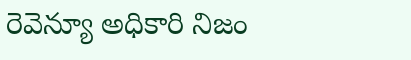రెవెన్యూ అధికారి నిజం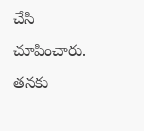చేసి చూపించారు. తనకు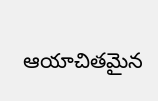ఆయాచితమైన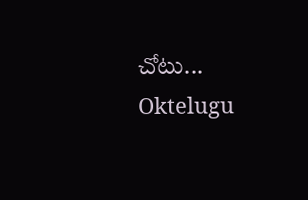చోటు...
Oktelugu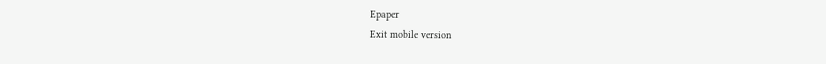Epaper
Exit mobile version